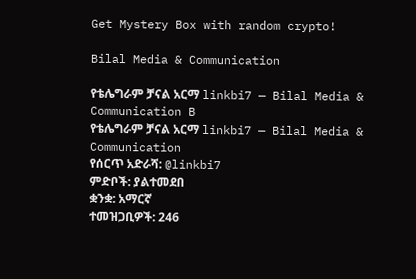Get Mystery Box with random crypto!

Bilal Media & Communication

የቴሌግራም ቻናል አርማ linkbi7 — Bilal Media & Communication B
የቴሌግራም ቻናል አርማ linkbi7 — Bilal Media & Communication
የሰርጥ አድራሻ: @linkbi7
ምድቦች: ያልተመደበ
ቋንቋ: አማርኛ
ተመዝጋቢዎች: 246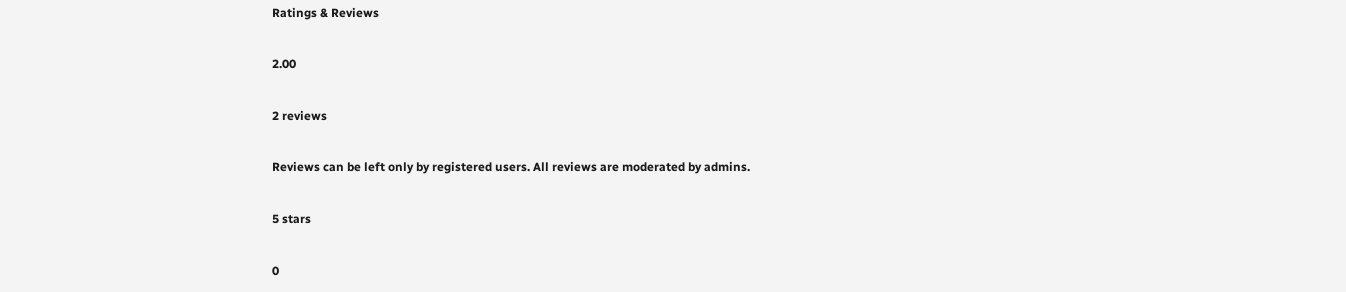Ratings & Reviews

2.00

2 reviews

Reviews can be left only by registered users. All reviews are moderated by admins.

5 stars

0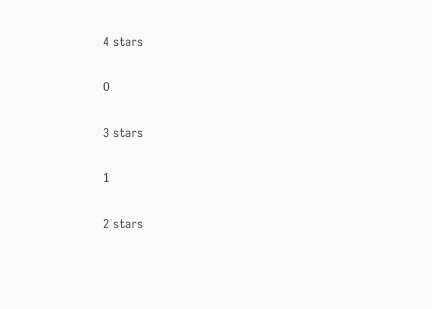4 stars

0

3 stars

1

2 stars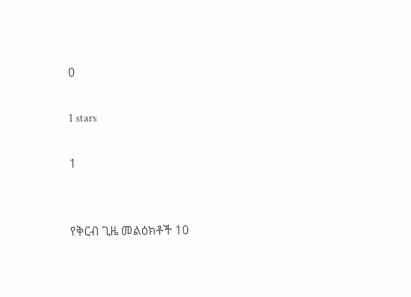0

1 stars

1


የቅርብ ጊዜ መልዕክቶች 10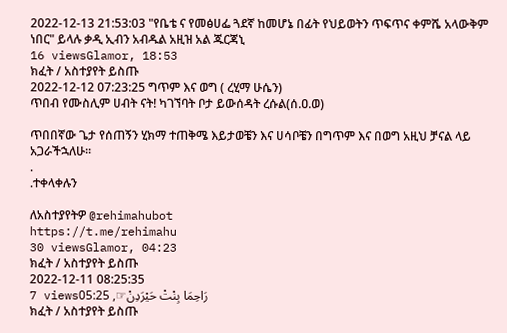2022-12-13 21:53:03 "የቤቴ ና የመፅሀፌ ጓደኛ ከመሆኔ በፊት የህይወትን ጥፍጥና ቀምሼ አላውቅም ነበር" ይላሉ ቃዲ ኢብን አብዱል አዚዝ አል ጁርጃኒ
16 viewsGlamor, 18:53
ክፈት / አስተያየት ይስጡ
2022-12-12 07:23:25 ግጥም እና ወግ ( ረሂማ ሁሴን)
ጥበብ የሙስሊም ሀብት ናት! ካገኘባት ቦታ ይውሰዳት ረሱል(ሰ.ዐ.ወ)

ጥበበኛው ጌታ የሰጠኝን ሂክማ ተጠቅሜ እይታወቼን እና ሀሳቦቼን በግጥም እና በወግ አዚህ ቻናል ላይ አጋራችኋለሁ።
.
.ተቀላቀሉን

ለአስተያየትዎ @rehimahubot
https://t.me/rehimahu
30 viewsGlamor, 04:23
ክፈት / አስተያየት ይስጡ
2022-12-11 08:25:35
7 viewsرَاحِمَا بِنْتْ حَيْرَدِنْ☞, 05:25
ክፈት / አስተያየት ይስጡ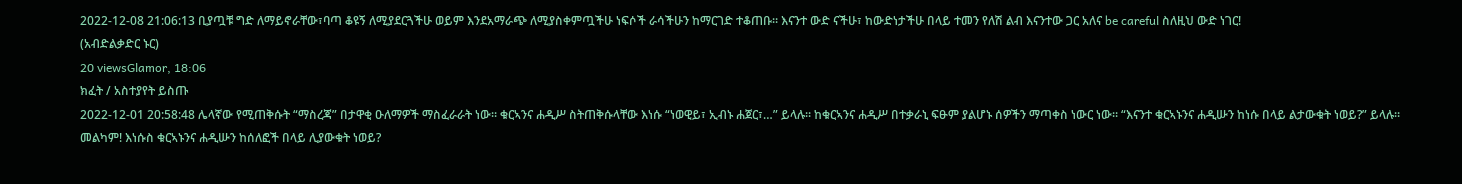2022-12-08 21:06:13 ቢያጧቹ ግድ ለማይኖራቸው፣ባጣ ቆዩኝ ለሚያደርጓችሁ ወይም እንደአማራጭ ለሚያስቀምጧችሁ ነፍሶች ራሳችሁን ከማርገድ ተቆጠቡ። እናንተ ውድ ናችሁ፣ ከውድነታችሁ በላይ ተመን የለሽ ልብ እናንተው ጋር አለና be careful ስለዚህ ውድ ነገር!
(አብድልቃድር ኑር)
20 viewsGlamor, 18:06
ክፈት / አስተያየት ይስጡ
2022-12-01 20:58:48 ሌላኛው የሚጠቅሱት “ማስረጃ” በታዋቂ ዑለማዎች ማስፈራራት ነው። ቁርኣንና ሐዲሥ ስትጠቅሱላቸው እነሱ “ነወዊይ፣ ኢብኑ ሐጀር፣…” ይላሉ። ከቁርኣንና ሐዲሥ በተቃራኒ ፍፁም ያልሆኑ ሰዎችን ማጣቀስ ነውር ነው። “እናንተ ቁርኣኑንና ሐዲሡን ከነሱ በላይ ልታውቁት ነወይ?” ይላሉ። መልካም! እነሱስ ቁርኣኑንና ሐዲሡን ከሰለፎች በላይ ሊያውቁት ነወይ?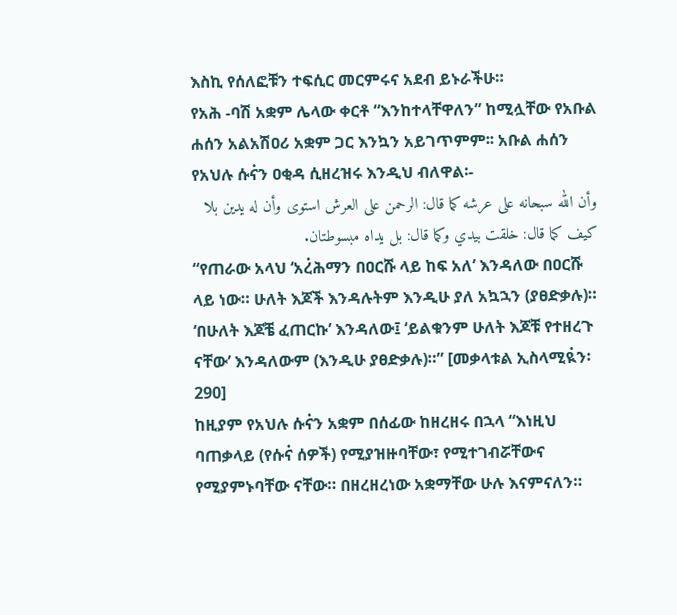እስኪ የሰለፎቹን ተፍሲር መርምሩና አደብ ይኑራችሁ።
የአሕ -ባሽ አቋም ሌላው ቀርቶ “እንከተላቸዋለን” ከሚሏቸው የአቡል ሐሰን አልአሽዐሪ አቋም ጋር እንኳን አይገጥምም፡፡ አቡል ሐሰን የአህሉ ሱና፞ን ዐቂዳ ሲዘረዝሩ እንዲህ ብለዋል፡-
وأن الله سبحانه على عرشه كما قال: الرحمن على العرش استوى وأن له يدين بلا كيف كما قال: خلقت بيدي وكما قال: بل يداه مبسوطتان.
“የጠራው አላህ ‘አረ፞ሕማን በዐርሹ ላይ ከፍ አለ’ እንዳለው በዐርሹ ላይ ነው። ሁለት እጆች እንዳሉትም እንዲሁ ያለ አኳኋን (ያፀድቃሉ)። ‘በሁለት እጆቼ ፈጠርኩ’ እንዳለው፤ ‘ይልቁንም ሁለት እጆቹ የተዘረጉ ናቸው’ እንዳለውም (እንዲሁ ያፀድቃሉ)።” [መቃላቱል ኢስላሚዪ፞ን፡ 290]
ከዚያም የአህሉ ሱና፞ን አቋም በሰፊው ከዘረዘሩ በኋላ “እነዚህ ባጠቃላይ (የሱና፞ ሰዎች) የሚያዝዙባቸው፣ የሚተገብሯቸውና የሚያምኑባቸው ናቸው። በዘረዘረነው አቋማቸው ሁሉ እናምናለን።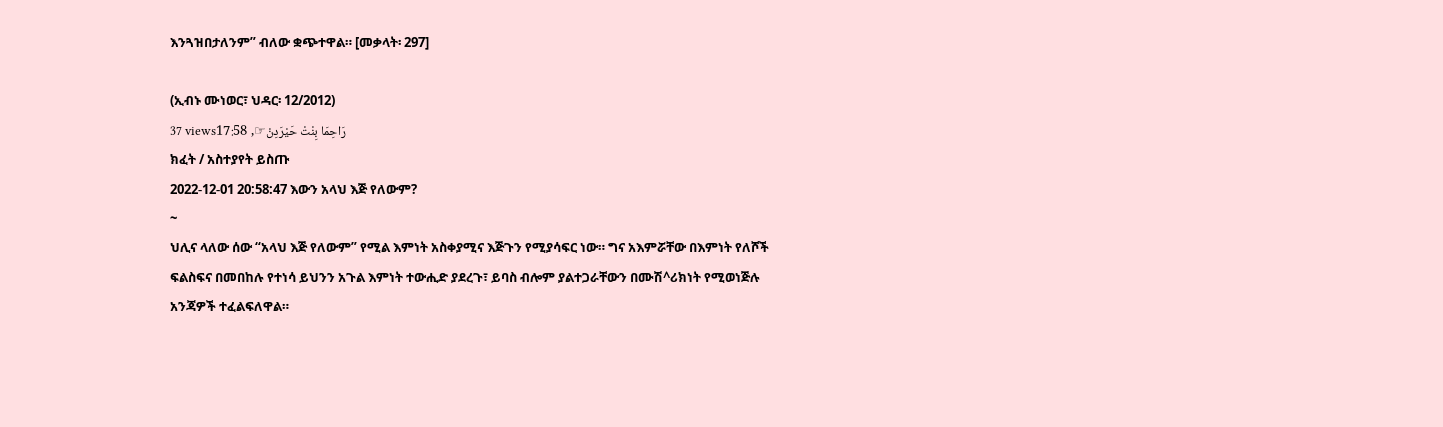እንጓዝበታለንም” ብለው ቋጭተዋል። [መቃላት፡ 297]

(ኢብኑ ሙነወር፣ ህዳር፡ 12/2012)
37 viewsرَاحِمَا بِنْتْ حَيْرَدِنْ☞, 17:58
ክፈት / አስተያየት ይስጡ
2022-12-01 20:58:47 እውን አላህ እጅ የለውም?
~
ህሊና ላለው ሰው “አላህ እጅ የለውም” የሚል እምነት አስቀያሚና እጅጉን የሚያሳፍር ነው። ግና አእምሯቸው በእምነት የለሾች ፍልስፍና በመበከሉ የተነሳ ይህንን አጉል እምነት ተውሒድ ያደረጉ፣ ይባስ ብሎም ያልተጋራቸውን በሙሽ^ሪክነት የሚወነጅሉ አንጃዎች ተፈልፍለዋል።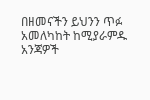በዘመናችን ይህንን ጥፉ አመለካከት ከሚያራምዱ አንጃዎች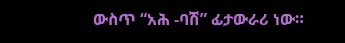ውስጥ “አሕ -ባሽ” ፊታውራሪ ነው።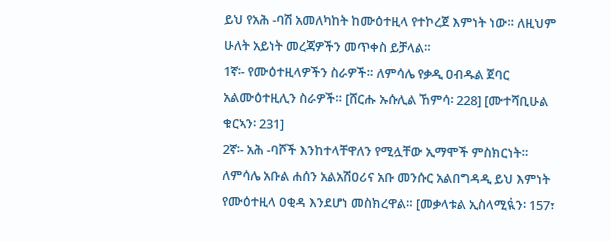ይህ የአሕ -ባሽ አመለካከት ከሙዕተዚላ የተኮረጀ እምነት ነው። ለዚህም ሁለት አይነት መረጃዎችን መጥቀስ ይቻላል።
1ኛ፡- የሙዕተዚላዎችን ስራዎች። ለምሳሌ የቃዲ ዐብዱል ጀባር አልሙዕተዚሊን ስራዎች። [ሸርሑ ኡሱሊል ኸምሳ፡ 228] [ሙተሻቢሁል ቁርኣን፡ 231]
2ኛ፡- አሕ -ባሾች እንከተላቸዋለን የሚሏቸው ኢማሞች ምስክርነት። ለምሳሌ አቡል ሐሰን አልአሽዐሪና አቡ መንሱር አልበግዳዲ ይህ እምነት የሙዕተዚላ ዐቂዳ እንደሆነ መስክረዋል። [መቃላቱል ኢስላሚዪ፞ን፡ 157፣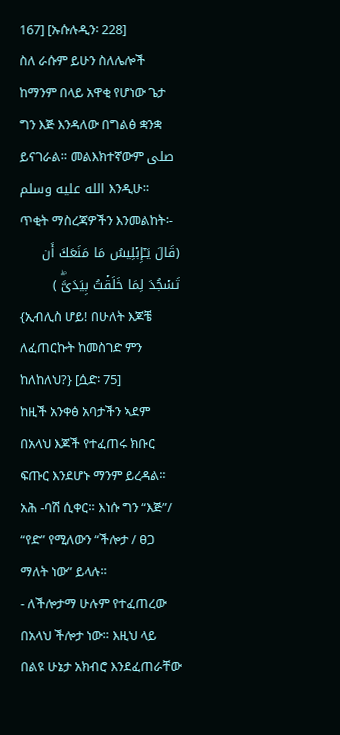167] [ኡሱሉዲን፡ 228]
ስለ ራሱም ይሁን ስለሌሎች ከማንም በላይ አዋቂ የሆነው ጌታ ግን እጅ እንዳለው በግልፅ ቋንቋ ይናገራል። መልእክተኛውም صلى الله عليه وسلم እንዲሁ። ጥቂት ማስረጃዎችን እንመልከት፡-
(قَالَ یَـٰۤإِبۡلِیسُ مَا مَنَعَكَ أَن تَسۡجُدَ لِمَا خَلَقۡتُ بِیَدَیَّۖ )
{ኢብሊስ ሆይ! በሁለት እጆቼ ለፈጠርኩት ከመስገድ ምን ከለከለህ?} [ሷድ፡ 75]
ከዚች አንቀፅ አባታችን ኣደም በአላህ እጆች የተፈጠሩ ክቡር ፍጡር እንደሆኑ ማንም ይረዳል፡፡ አሕ -ባሽ ሲቀር። እነሱ ግን “እጅ”/ “የድ” የሚለውን “ችሎታ / ፀጋ ማለት ነው” ይላሉ።
- ለችሎታማ ሁሉም የተፈጠረው በአላህ ችሎታ ነው። እዚህ ላይ በልዩ ሁኔታ አክብሮ እንደፈጠራቸው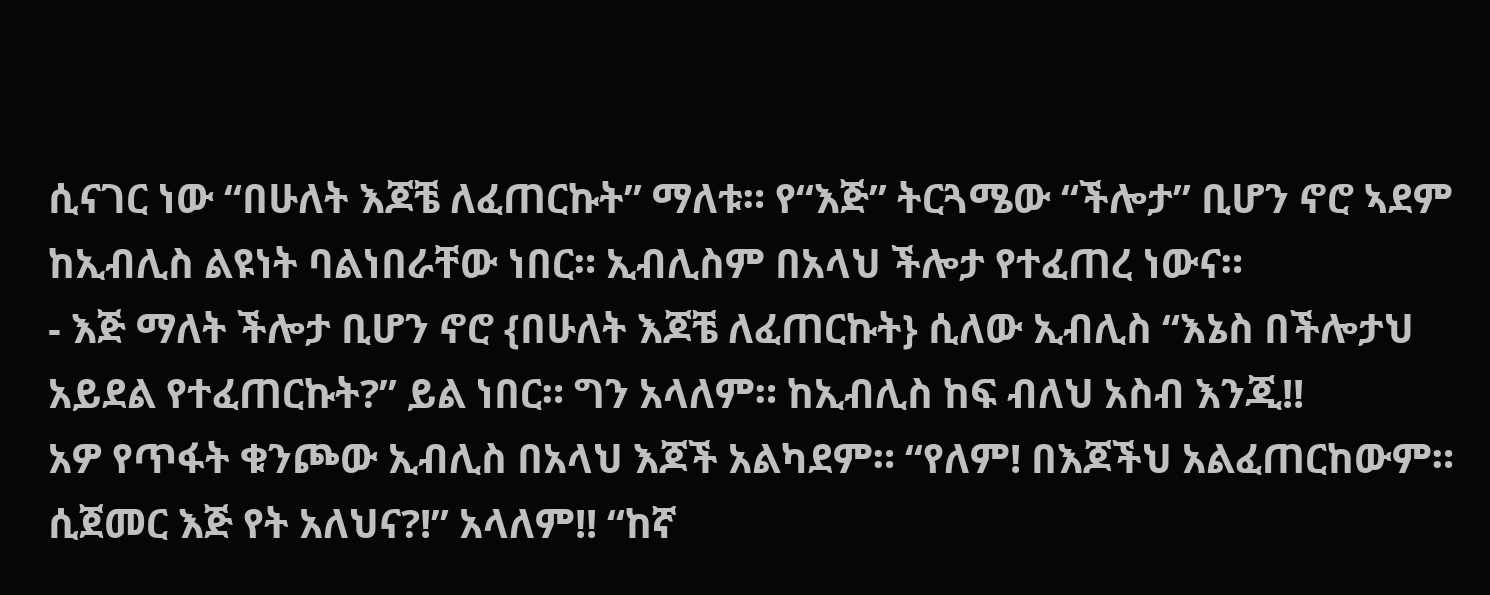ሲናገር ነው “በሁለት እጆቼ ለፈጠርኩት” ማለቱ። የ“እጅ” ትርጓሜው “ችሎታ” ቢሆን ኖሮ ኣደም ከኢብሊስ ልዩነት ባልነበራቸው ነበር። ኢብሊስም በአላህ ችሎታ የተፈጠረ ነውና።
- እጅ ማለት ችሎታ ቢሆን ኖሮ {በሁለት እጆቼ ለፈጠርኩት} ሲለው ኢብሊስ “እኔስ በችሎታህ አይደል የተፈጠርኩት?” ይል ነበር። ግን አላለም። ከኢብሊስ ከፍ ብለህ አስብ እንጂ!!
አዎ የጥፋት ቁንጮው ኢብሊስ በአላህ እጆች አልካደም። “የለም! በእጆችህ አልፈጠርከውም። ሲጀመር እጅ የት አለህና?!” አላለም!! “ከኛ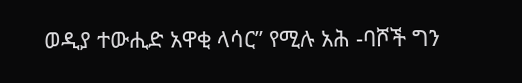ወዲያ ተውሒድ አዋቂ ላሳር” የሚሉ አሕ -ባሾች ግን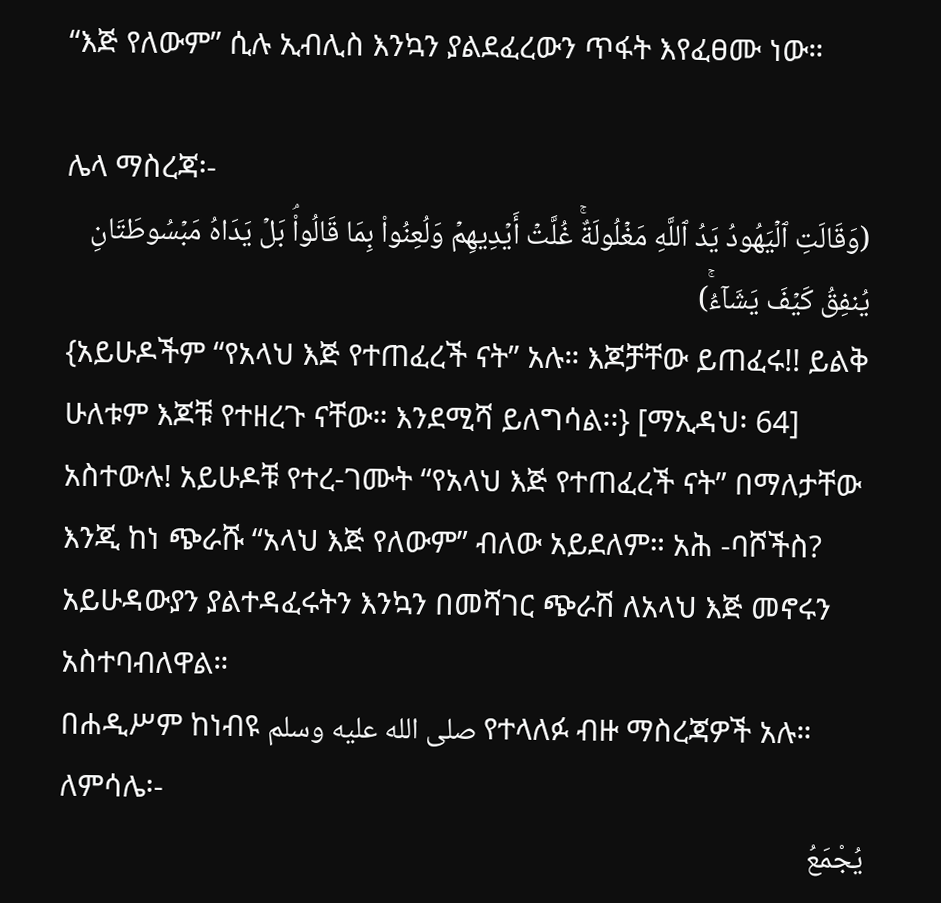“እጅ የለውም” ሲሉ ኢብሊስ እንኳን ያልደፈረውን ጥፋት እየፈፀሙ ነው።

ሌላ ማስረጃ፡-
(وَقَالَتِ ٱلۡیَهُودُ یَدُ ٱللَّهِ مَغۡلُولَةٌۚ غُلَّتۡ أَیۡدِیهِمۡ وَلُعِنُوا۟ بِمَا قَالُوا۟ۘ بَلۡ یَدَاهُ مَبۡسُوطَتَانِ یُنفِقُ كَیۡفَ یَشَاۤءُۚ)
{አይሁዶችም “የአላህ እጅ የተጠፈረች ናት” አሉ። እጆቻቸው ይጠፈሩ!! ይልቅ ሁለቱም እጆቹ የተዘረጉ ናቸው። እንደሚሻ ይለግሳል፡፡} [ማኢዳህ፡ 64]
አስተውሉ! አይሁዶቹ የተረ-ገሙት “የአላህ እጅ የተጠፈረች ናት” በማለታቸው እንጂ ከነ ጭራሹ “አላህ እጅ የለውም” ብለው አይደለም። አሕ -ባሾችስ? አይሁዳውያን ያልተዳፈሩትን እንኳን በመሻገር ጭራሽ ለአላህ እጅ መኖሩን አስተባብለዋል።
በሐዲሥም ከነብዩ صلى الله عليه وسلم የተላለፉ ብዙ ማስረጃዎች አሉ። ለምሳሌ፡-
يُجْمَعُ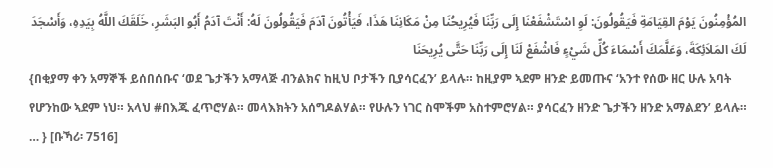المُؤْمِنُونَ يَوْمَ القِيَامَةِ فَيَقُولُونَ: لَوِ اسْتَشْفَعْنَا إِلَى رَبِّنَا فَيُرِيحُنَا مِنْ مَكَانِنَا هَذَا، فَيَأْتُونَ آدَمَ فَيَقُولُونَ لَهُ: أَنْتَ آدَمُ أَبُو البَشَرِ، خَلَقَكَ اللَّهُ بِيَدِهِ، وَأَسْجَدَ لَكَ المَلاَئِكَةَ، وَعَلَّمَكَ أَسْمَاءَ كُلِّ شَيْءٍ فَاشْفَعْ لَنَا إِلَى رَبِّنَا حَتَّى يُرِيحَنَا
{በቂያማ ቀን አማኞች ይሰበሰቡና ‘ወደ ጌታችን አማላጅ ብንልክና ከዚህ ቦታችን ቢያሳርፈን’ ይላሉ። ከዚያም ኣደም ዘንድ ይመጡና ‘አንተ የሰው ዘር ሁሉ አባት የሆንከው ኣደም ነህ። አላህ #በእጁ ፈጥሮሃል። መላእክትን አሰግዶልሃል። የሁሉን ነገር ስሞችም አስተምሮሃል። ያሳርፈን ዘንድ ጌታችን ዘንድ አማልደን’ ይላሉ። … } [ቡኻሪ፡ 7516]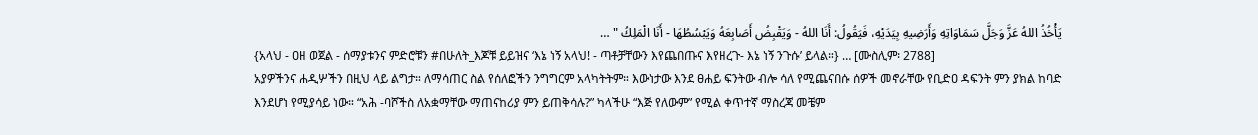يَأْخُذُ اللهُ عَزَّ وَجَلَّ سَمَاوَاتِهِ وَأَرَضِيهِ بِيَدَيْهِ، فَيَقُولُ: أَنَا اللهُ - وَيَقْبِضُ أَصَابِعَهُ وَيَبْسُطُهَا - أَنَا الْمَلِكُ " …
{አላህ - ዐዘ ወጀል - ሰማያቱንና ምድሮቹን #በሁለት_እጆቹ ይይዝና ‘እኔ ነኝ አላህ! - ጣቶቻቸውን እየጨበጡና እየዘረጉ- እኔ ነኝ ንጉሱ’ ይላል።} … [ሙስሊም፡ 2788]
አያዎችንና ሐዲሦችን በዚህ ላይ ልግታ። ለማሳጠር ስል የሰለፎችን ንግግርም አላካትትም። እውነታው እንደ ፀሐይ ፍንትው ብሎ ሳለ የሚጨናበሱ ሰዎች መኖራቸው የቢድዐ ዳፍንት ምን ያክል ከባድ እንደሆነ የሚያሳይ ነው። “አሕ -ባሾችስ ለአቋማቸው ማጠናከሪያ ምን ይጠቅሳሉ?” ካላችሁ “እጅ የለውም” የሚል ቀጥተኛ ማስረጃ መቼም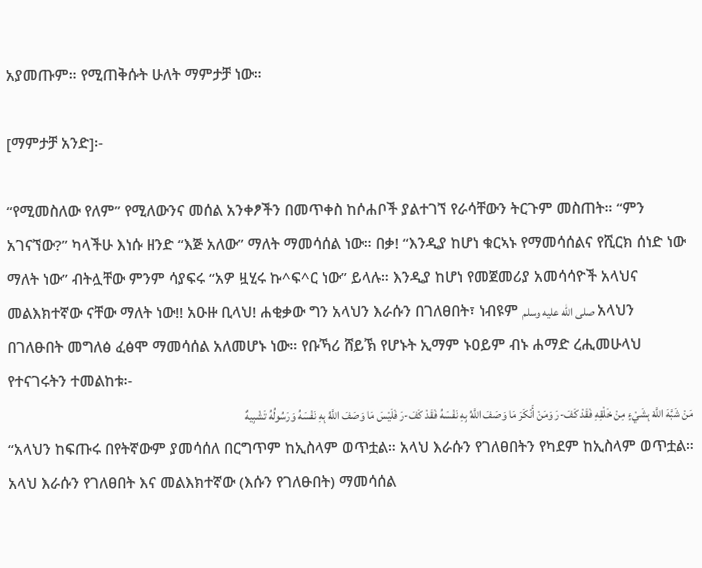አያመጡም። የሚጠቅሱት ሁለት ማምታቻ ነው።

[ማምታቻ አንድ]፡-

“የሚመስለው የለም” የሚለውንና መሰል አንቀፆችን በመጥቀስ ከሶሐቦች ያልተገኘ የራሳቸውን ትርጉም መስጠት። “ምን አገናኘው?” ካላችሁ እነሱ ዘንድ “እጅ አለው” ማለት ማመሳሰል ነው። በቃ! “እንዲያ ከሆነ ቁርኣኑ የማመሳሰልና የሺርክ ሰነድ ነው ማለት ነው” ብትሏቸው ምንም ሳያፍሩ “አዎ ዟሂሩ ኩ^ፍ^ር ነው” ይላሉ። እንዲያ ከሆነ የመጀመሪያ አመሳሳዮች አላህና መልእክተኛው ናቸው ማለት ነው!! አዑዙ ቢላህ! ሐቂቃው ግን አላህን እራሱን በገለፀበት፣ ነብዩም صلى الله عليه وسلم አላህን በገለፁበት መግለፅ ፈፅሞ ማመሳሰል አለመሆኑ ነው። የቡኻሪ ሸይኽ የሆኑት ኢማም ኑዐይም ብኑ ሐማድ ረሒመሁላህ የተናገሩትን ተመልከቱ፡-
مَنْ شَبَّهَ اللَّهَ بِشَيْءٍ مِنْ خَلْقِهِ فَقَدْ كَفَ-رَ وَمَنْ أَنْكَرَ مَا وَصَفَ اللَّهُ بِهِ نَفْسَهُ فَقَدْ كَفَ-رَ فَلَيْسَ مَا وَصَفَ اللَّهُ بِهِ نَفْسَهُ وَرَسُولُهُ تَشْبِيهٌ
“አላህን ከፍጡሩ በየትኛውም ያመሳሰለ በርግጥም ከኢስላም ወጥቷል። አላህ እራሱን የገለፀበትን የካደም ከኢስላም ወጥቷል። አላህ እራሱን የገለፀበት እና መልእክተኛው (እሱን የገለፁበት) ማመሳሰል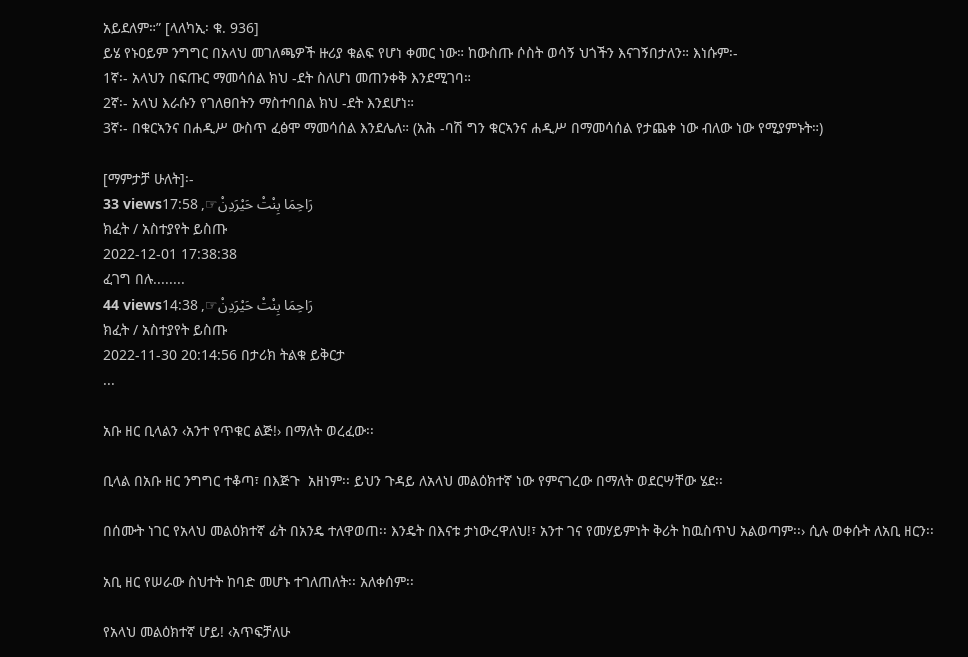አይደለም።” [ላለካኢ፡ ቁ. 936]
ይሄ የኑዐይም ንግግር በአላህ መገለጫዎች ዙሪያ ቁልፍ የሆነ ቀመር ነው። ከውስጡ ሶስት ወሳኝ ህጎችን እናገኝበታለን። እነሱም፡-
1ኛ፡- አላህን በፍጡር ማመሳሰል ክህ -ደት ስለሆነ መጠንቀቅ እንደሚገባ።
2ኛ፡- አላህ እራሱን የገለፀበትን ማስተባበል ክህ -ደት እንደሆነ።
3ኛ፡- በቁርኣንና በሐዲሥ ውስጥ ፈፅሞ ማመሳሰል እንደሌለ። (አሕ -ባሽ ግን ቁርኣንና ሐዲሥ በማመሳሰል የታጨቀ ነው ብለው ነው የሚያምኑት።)

[ማምታቻ ሁለት]፡-
33 viewsرَاحِمَا بِنْتْ حَيْرَدِنْ☞, 17:58
ክፈት / አስተያየት ይስጡ
2022-12-01 17:38:38
ፈገግ በሉ........
44 viewsرَاحِمَا بِنْتْ حَيْرَدِنْ☞, 14:38
ክፈት / አስተያየት ይስጡ
2022-11-30 20:14:56 በታሪክ ትልቁ ይቅርታ
...

አቡ ዘር ቢላልን ‹አንተ የጥቁር ልጅ!› በማለት ወረፈው፡፡

ቢላል በአቡ ዘር ንግግር ተቆጣ፣ በእጅጉ  አዘነም፡፡ ይህን ጉዳይ ለአላህ መልዕክተኛ ነው የምናገረው በማለት ወደርሣቸው ሄደ፡፡

በሰሙት ነገር የአላህ መልዕክተኛ ፊት በአንዴ ተለዋወጠ፡፡ እንዴት በእናቱ ታነውረዋለህ!፣ አንተ ገና የመሃይምነት ቅሪት ከዉስጥህ አልወጣም፡፡› ሲሉ ወቀሱት ለአቢ ዘርን፡፡

አቢ ዘር የሠራው ስህተት ከባድ መሆኑ ተገለጠለት፡፡ አለቀሰም፡፡

የአላህ መልዕክተኛ ሆይ! ‹አጥፍቻለሁ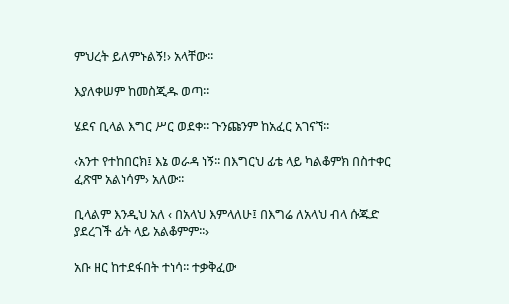ምህረት ይለምኑልኝ!› አላቸው፡፡

እያለቀሠም ከመስጂዱ ወጣ፡፡

ሄደና ቢላል እግር ሥር ወደቀ፡፡ ጉንጩንም ከአፈር አገናኘ፡፡

‹አንተ የተከበርክ፤ እኔ ወራዳ ነኝ፡፡ በእግርህ ፊቴ ላይ ካልቆምክ በስተቀር ፈጽሞ አልነሳም› አለው፡፡

ቢላልም እንዲህ አለ ‹ በአላህ እምላለሁ፤ በእግሬ ለአላህ ብላ ሱጁድ ያደረገች ፊት ላይ አልቆምም፡፡›

አቡ ዘር ከተደፋበት ተነሳ፡፡ ተቃቅፈው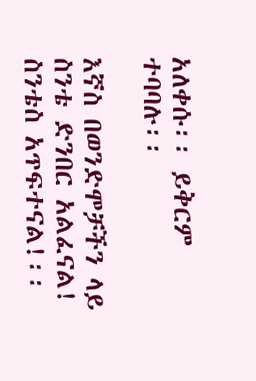አለቀሱ፡፡ ይቅርም ተባባሉ፡፡

እኛስ በወንድሞቻችን ላይ ስንቴ ድንበር አልፈናል! ስንቴስ አጥፍተናል!፡፡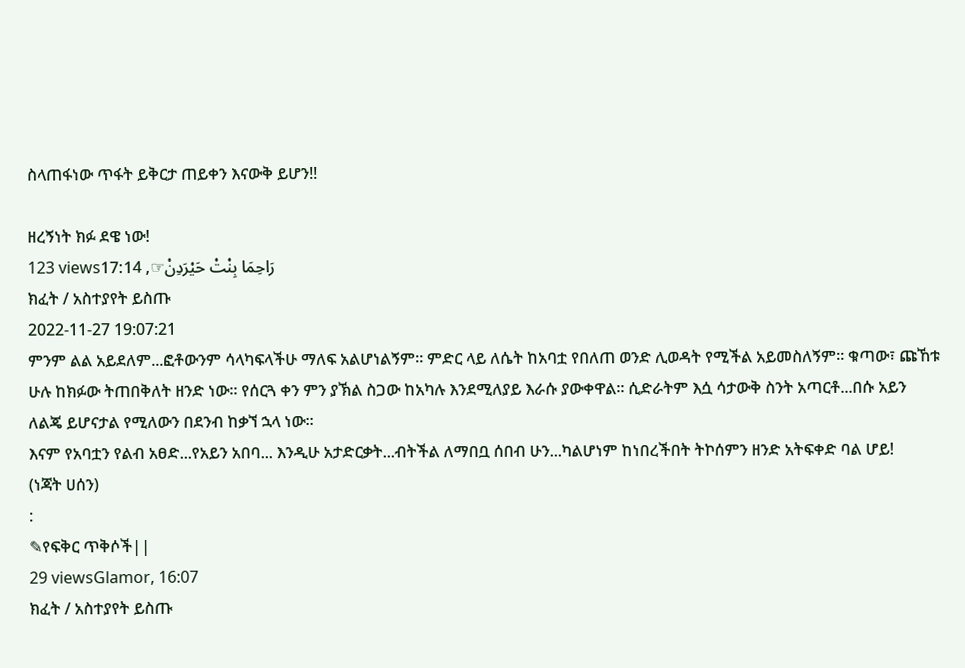ስላጠፋነው ጥፋት ይቅርታ ጠይቀን እናውቅ ይሆን!!

ዘረኝነት ክፉ ደዌ ነው!
123 viewsرَاحِمَا بِنْتْ حَيْرَدِنْ☞, 17:14
ክፈት / አስተያየት ይስጡ
2022-11-27 19:07:21
ምንም ልል አይደለም...ፎቶውንም ሳላካፍላችሁ ማለፍ አልሆነልኝም። ምድር ላይ ለሴት ከአባቷ የበለጠ ወንድ ሊወዳት የሚችል አይመስለኝም። ቁጣው፣ ጩኸቱ ሁሉ ከክፉው ትጠበቅለት ዘንድ ነው። የሰርጓ ቀን ምን ያኽል ስጋው ከአካሉ እንደሚለያይ እራሱ ያውቀዋል። ሲድራትም እሷ ሳታውቅ ስንት አጣርቶ...በሱ አይን ለልጄ ይሆናታል የሚለውን በደንብ ከቃኘ ኋላ ነው።
እናም የአባቷን የልብ አፀድ...የአይን አበባ... እንዲሁ አታድርቃት...ብትችል ለማበቧ ሰበብ ሁን...ካልሆነም ከነበረችበት ትኮሰምን ዘንድ አትፍቀድ ባል ሆይ!
(ነጃት ሀሰን)
:
✎የፍቅር ጥቅሶች||
29 viewsGlamor, 16:07
ክፈት / አስተያየት ይስጡ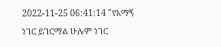2022-11-25 06:41:14 "የአማኝ ነገር ይገርማል ሁሉም ነገር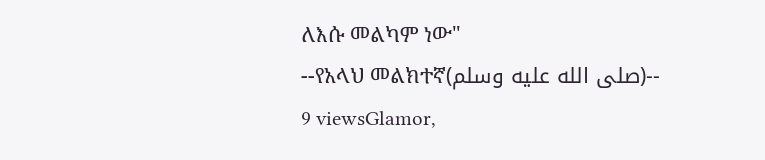ለእሱ መልካም ነው"
--የአላህ መልክተኛ(صلى الله عليه وسلم)--
9 viewsGlamor,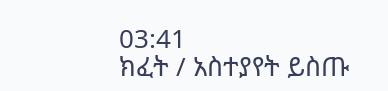03:41
ክፈት / አስተያየት ይስጡ